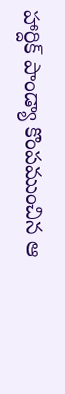హార్దిక్ పాండ్యా కొంపముంచిన ఆ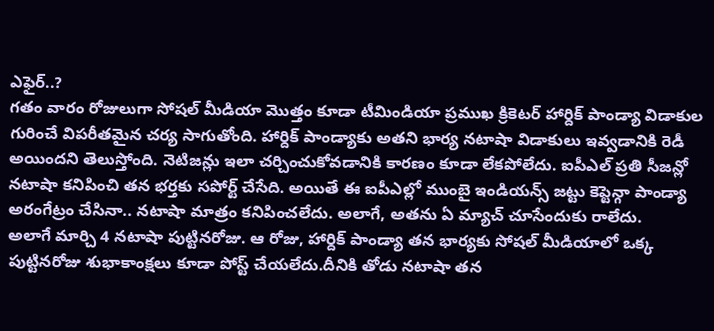ఎఫైర్..?
గతం వారం రోజులుగా సోషల్ మీడియా మొత్తం కూడా టీమిండియా ప్రముఖ క్రికెటర్ హార్దిక్ పాండ్యా విడాకుల గురించే విపరీతమైన చర్య సాగుతోంది. హార్దిక్ పాండ్యాకు అతని భార్య నటాషా విడాకులు ఇవ్వడానికి రెడీ అయిందని తెలుస్తోంది. నెటిజన్లు ఇలా చర్చించుకోవడానికి కారణం కూడా లేకపోలేదు. ఐపీఎల్ ప్రతి సీజన్లో నటాషా కనిపించి తన భర్తకు సపోర్ట్ చేసేది. అయితే ఈ ఐపీఎల్లో ముంబై ఇండియన్స్ జట్టు కెప్టెన్గా పాండ్యా అరంగేట్రం చేసినా.. నటాషా మాత్రం కనిపించలేదు. అలాగే, అతను ఏ మ్యాచ్ చూసేందుకు రాలేదు.
అలాగే మార్చి 4 నటాషా పుట్టినరోజు. ఆ రోజు, హార్దిక్ పాండ్యా తన భార్యకు సోషల్ మీడియాలో ఒక్క పుట్టినరోజు శుభాకాంక్షలు కూడా పోస్ట్ చేయలేదు.దీనికి తోడు నటాషా తన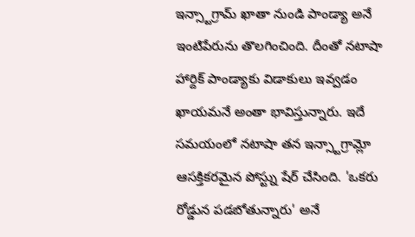ఇన్స్టాగ్రామ్ ఖాతా నుండి పాండ్యా అనే ఇంటిపేరును తొలగించింది. దీంతో నటాషా హార్దిక్ పాండ్యాకు విడాకులు ఇవ్వడం ఖాయమనే అంతా భావిస్తున్నారు. ఇదే సమయంలో నటాషా తన ఇన్స్టాగ్రామ్లో ఆసక్తికరమైన పోస్ట్ను షేర్ చేసింది. 'ఒకరు రోడ్డున పడబోతున్నారు' అనే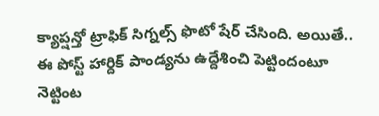క్యాప్షన్తో ట్రాఫిక్ సిగ్నల్స్ ఫొటో షేర్ చేసింది. అయితే.. ఈ పోస్ట్ హార్దిక్ పాండ్యను ఉద్దేశించి పెట్టిందంటూ నెట్టింట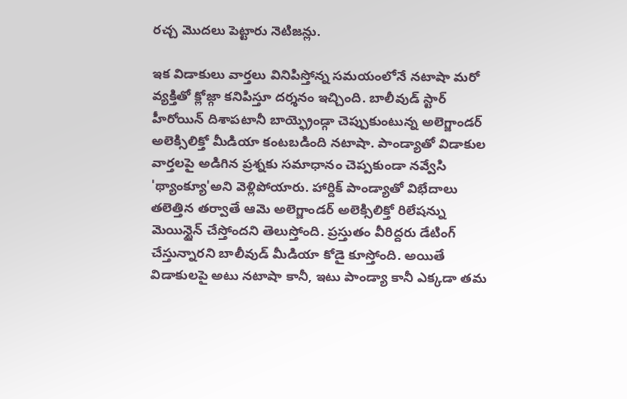రచ్చ మొదలు పెట్టారు నెటిజన్లు.

ఇక విడాకులు వార్తలు వినిపిస్తోన్న సమయంలోనే నటాషా మరో వ్యక్తితో క్లోజ్గా కనిపిస్తూ దర్శనం ఇచ్చింది. బాలీవుడ్ స్టార్ హీరోయిన్ దిశాపటానీ బాయ్ఫ్రెండ్గా చెప్పుకుంటున్న అలెగ్జాండర్ అలెక్సిలిక్తో మీడియా కంటబడింది నటాషా. పాండ్యాతో విడాకుల వార్తలపై అడిగిన ప్రశ్నకు సమాధానం చెప్పకుండా నవ్వేసి 'థ్యాంక్యూ'అని వెళ్లిపోయారు. హార్దిక్ పాండ్యాతో విభేదాలు తలెత్తిన తర్వాతే ఆమె అలెగ్జాండర్ అలెక్సిలిక్తో రిలేషన్ను మెయిన్టైన్ చేస్తోందని తెలుస్తోంది. ప్రస్తుతం వీరిద్దరు డేటింగ్ చేస్తున్నారని బాలీవుడ్ మీడియా కోడై కూస్తోంది. అయితే విడాకులపై అటు నటాషా కానీ, ఇటు పాండ్యా కానీ ఎక్కడా తమ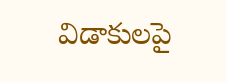విడాకులపై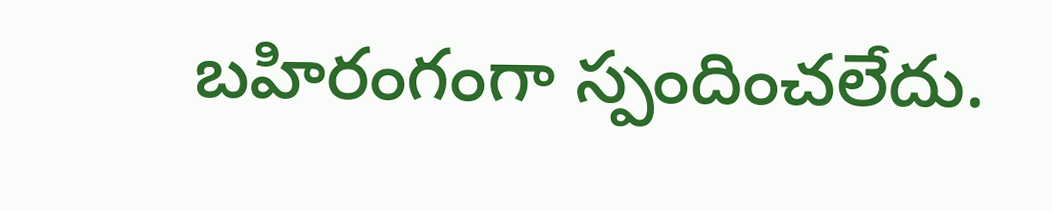బహిరంగంగా స్పందించలేదు.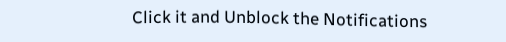Click it and Unblock the Notifications